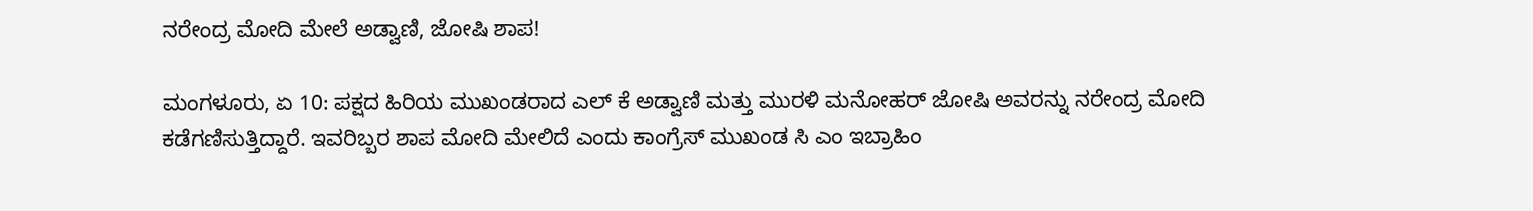ನರೇಂದ್ರ ಮೋದಿ ಮೇಲೆ ಅಡ್ವಾಣಿ, ಜೋಷಿ ಶಾಪ!

ಮಂಗಳೂರು, ಏ 10: ಪಕ್ಷದ ಹಿರಿಯ ಮುಖಂಡರಾದ ಎಲ್ ಕೆ ಅಡ್ವಾಣಿ ಮತ್ತು ಮುರಳಿ ಮನೋಹರ್ ಜೋಷಿ ಅವರನ್ನು ನರೇಂದ್ರ ಮೋದಿ ಕಡೆಗಣಿಸುತ್ತಿದ್ದಾರೆ. ಇವರಿಬ್ಬರ ಶಾಪ ಮೋದಿ ಮೇಲಿದೆ ಎಂದು ಕಾಂಗ್ರೆಸ್ ಮುಖಂಡ ಸಿ ಎಂ ಇಬ್ರಾಹಿಂ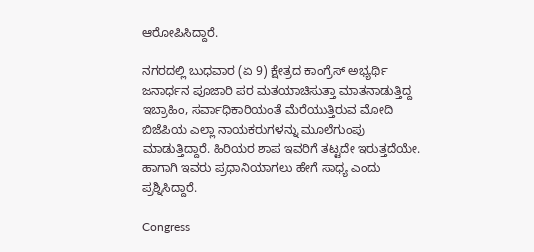ಆರೋಪಿಸಿದ್ದಾರೆ.

ನಗರದಲ್ಲಿ ಬುಧವಾರ (ಏ 9) ಕ್ಷೇತ್ರದ ಕಾಂಗ್ರೆಸ್ ಅಭ್ಯರ್ಥಿ ಜನಾರ್ಧನ ಪೂಜಾರಿ ಪರ ಮತಯಾಚಿಸುತ್ತಾ ಮಾತನಾಡುತ್ತಿದ್ದ ಇಬ್ರಾಹಿಂ, ಸರ್ವಾಧಿಕಾರಿಯಂತೆ ಮೆರೆಯುತ್ತಿರುವ ಮೋದಿ ಬಿಜೆಪಿಯ ಎಲ್ಲಾ ನಾಯಕರುಗಳನ್ನು ಮೂಲೆಗುಂಪು ಮಾಡುತ್ತಿದ್ದಾರೆ. ಹಿರಿಯರ ಶಾಪ ಇವರಿಗೆ ತಟ್ಟದೇ ಇರುತ್ತದೆಯೇ. ಹಾಗಾಗಿ ಇವರು ಪ್ರಧಾನಿಯಾಗಲು ಹೇಗೆ ಸಾಧ್ಯ ಎಂದು ಪ್ರಶ್ನಿಸಿದ್ದಾರೆ.

Congress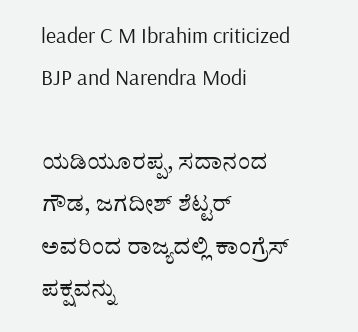leader C M Ibrahim criticized BJP and Narendra Modi

ಯಡಿಯೂರಪ್ಪ, ಸದಾನಂದ ಗೌಡ, ಜಗದೀಶ್ ಶೆಟ್ಟರ್ ಅವರಿಂದ ರಾಜ್ಯದಲ್ಲಿ ಕಾಂಗ್ರೆಸ್ ಪಕ್ಷವನ್ನು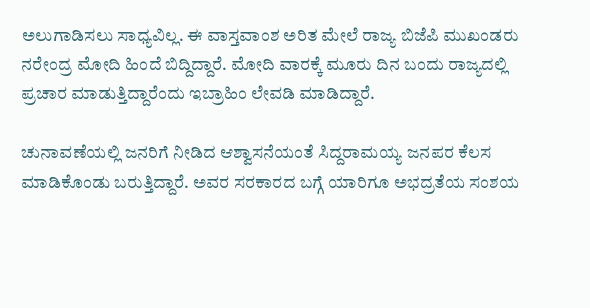ಅಲುಗಾಡಿಸಲು ಸಾಧ್ಯವಿಲ್ಲ. ಈ ವಾಸ್ತವಾಂಶ ಅರಿತ ಮೇಲೆ ರಾಜ್ಯ ಬಿಜೆಪಿ ಮುಖಂಡರು ನರೇಂದ್ರ ಮೋದಿ ಹಿಂದೆ ಬಿದ್ದಿದ್ದಾರೆ. ಮೋದಿ ವಾರಕ್ಕೆ ಮೂರು ದಿನ ಬಂದು ರಾಜ್ಯದಲ್ಲಿ ಪ್ರಚಾರ ಮಾಡುತ್ತಿದ್ದಾರೆಂದು ಇಬ್ರಾಹಿಂ ಲೇವಡಿ ಮಾಡಿದ್ದಾರೆ.

ಚುನಾವಣೆಯಲ್ಲಿ ಜನರಿಗೆ ನೀಡಿದ ಆಶ್ವಾಸನೆಯಂತೆ ಸಿದ್ದರಾಮಯ್ಯ ಜನಪರ ಕೆಲಸ ಮಾಡಿಕೊಂಡು ಬರುತ್ತಿದ್ದಾರೆ. ಅವರ ಸರಕಾರದ ಬಗ್ಗೆ ಯಾರಿಗೂ ಅಭದ್ರತೆಯ ಸಂಶಯ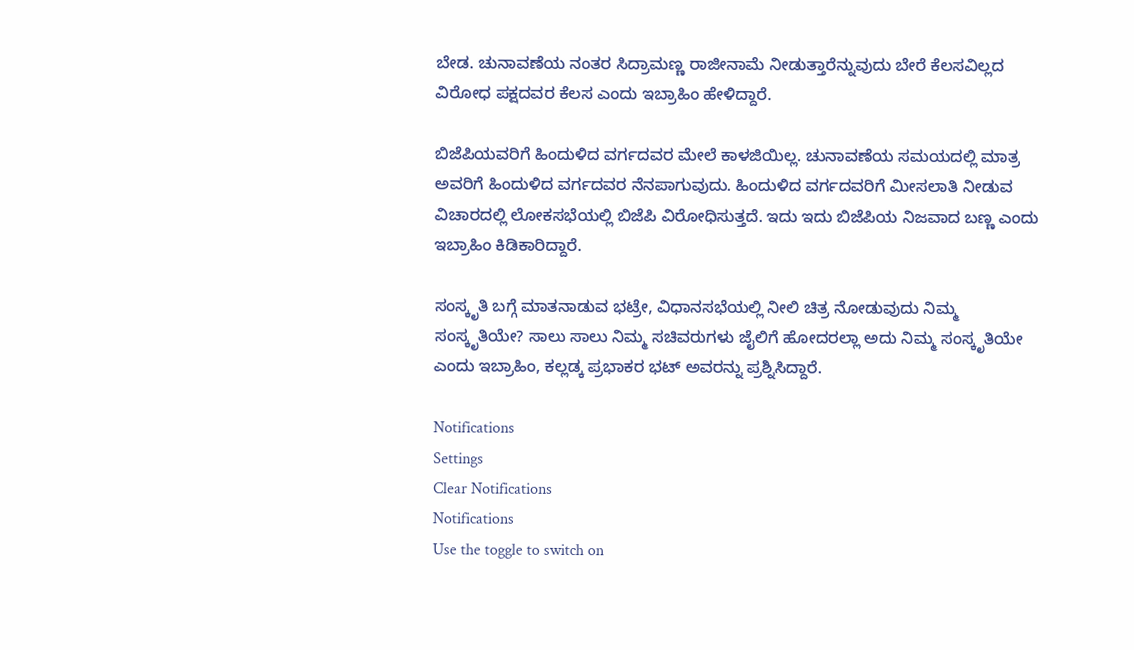ಬೇಡ. ಚುನಾವಣೆಯ ನಂತರ ಸಿದ್ರಾಮಣ್ಣ ರಾಜೀನಾಮೆ ನೀಡುತ್ತಾರೆನ್ನುವುದು ಬೇರೆ ಕೆಲಸವಿಲ್ಲದ ವಿರೋಧ ಪಕ್ಷದವರ ಕೆಲಸ ಎಂದು ಇಬ್ರಾಹಿಂ ಹೇಳಿದ್ದಾರೆ.

ಬಿಜೆಪಿಯವರಿಗೆ ಹಿಂದುಳಿದ ವರ್ಗದವರ ಮೇಲೆ ಕಾಳಜಿಯಿಲ್ಲ. ಚುನಾವಣೆಯ ಸಮಯದಲ್ಲಿ ಮಾತ್ರ ಅವರಿಗೆ ಹಿಂದುಳಿದ ವರ್ಗದವರ ನೆನಪಾಗುವುದು. ಹಿಂದುಳಿದ ವರ್ಗದವರಿಗೆ ಮೀಸಲಾತಿ ನೀಡುವ ವಿಚಾರದಲ್ಲಿ ಲೋಕಸಭೆಯಲ್ಲಿ ಬಿಜೆಪಿ ವಿರೋಧಿಸುತ್ತದೆ. ಇದು ಇದು ಬಿಜೆಪಿಯ ನಿಜವಾದ ಬಣ್ಣ ಎಂದು ಇಬ್ರಾಹಿಂ ಕಿಡಿಕಾರಿದ್ದಾರೆ.

ಸಂಸ್ಕೃತಿ ಬಗ್ಗೆ ಮಾತನಾಡುವ ಭಟ್ರೇ, ವಿಧಾನಸಭೆಯಲ್ಲಿ ನೀಲಿ ಚಿತ್ರ ನೋಡುವುದು ನಿಮ್ಮ ಸಂಸ್ಕೃತಿಯೇ? ಸಾಲು ಸಾಲು ನಿಮ್ಮ ಸಚಿವರುಗಳು ಜೈಲಿಗೆ ಹೋದರಲ್ಲಾ ಅದು ನಿಮ್ಮ ಸಂಸ್ಕೃತಿಯೇ ಎಂದು ಇಬ್ರಾಹಿಂ, ಕಲ್ಲಡ್ಕ ಪ್ರಭಾಕರ ಭಟ್ ಅವರನ್ನು ಪ್ರಶ್ನಿಸಿದ್ದಾರೆ.

Notifications
Settings
Clear Notifications
Notifications
Use the toggle to switch on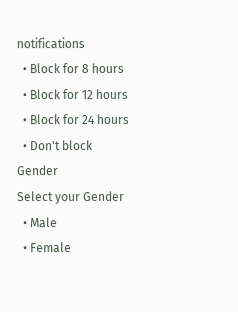notifications
  • Block for 8 hours
  • Block for 12 hours
  • Block for 24 hours
  • Don't block
Gender
Select your Gender
  • Male
  • Female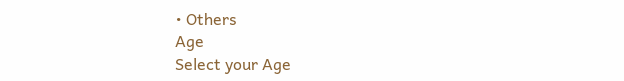• Others
Age
Select your Age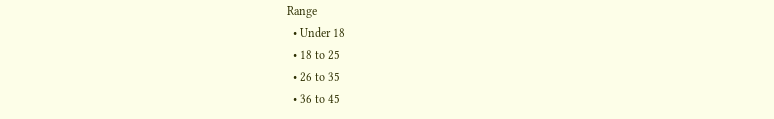Range
  • Under 18
  • 18 to 25
  • 26 to 35
  • 36 to 45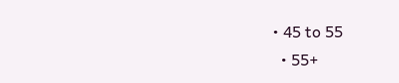• 45 to 55
  • 55+